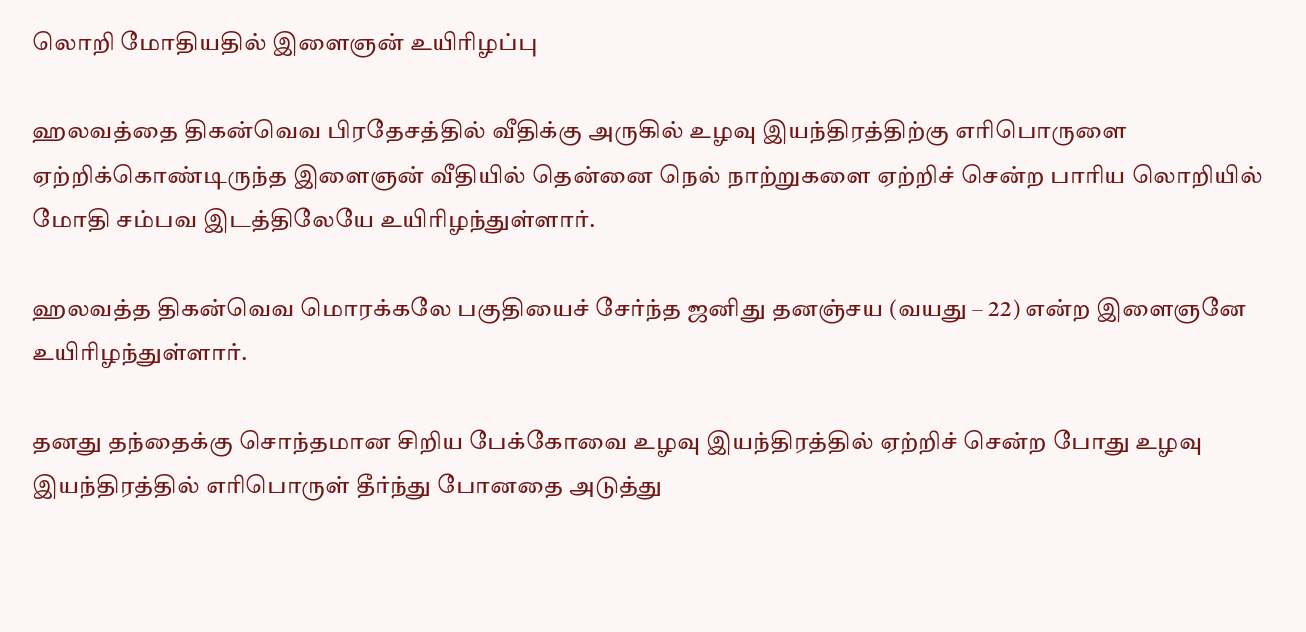லொறி மோதியதில் இளைஞன் உயிரிழப்பு

ஹலவத்தை திகன்வெவ பிரதேசத்தில் வீதிக்கு அருகில் உழவு இயந்திரத்திற்கு எரிபொருளை ஏற்றிக்கொண்டிருந்த இளைஞன் வீதியில் தென்னை நெல் நாற்றுகளை ஏற்றிச் சென்ற பாரிய லொறியில் மோதி சம்பவ இடத்திலேயே உயிரிழந்துள்ளார்.

ஹலவத்த திகன்வெவ மொரக்கலே பகுதியைச் சேர்ந்த ஜனிது தனஞ்சய (வயது – 22) என்ற இளைஞனே உயிரிழந்துள்ளார்.

தனது தந்தைக்கு சொந்தமான சிறிய பேக்கோவை உழவு இயந்திரத்தில் ஏற்றிச் சென்ற போது உழவு இயந்திரத்தில் எரிபொருள் தீர்ந்து போனதை அடுத்து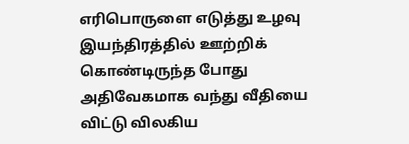எரிபொருளை எடுத்து உழவு இயந்திரத்தில் ஊற்றிக் கொண்டிருந்த போது அதிவேகமாக வந்து வீதியை விட்டு விலகிய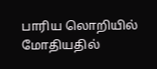பாரிய லொறியில் மோதியதில்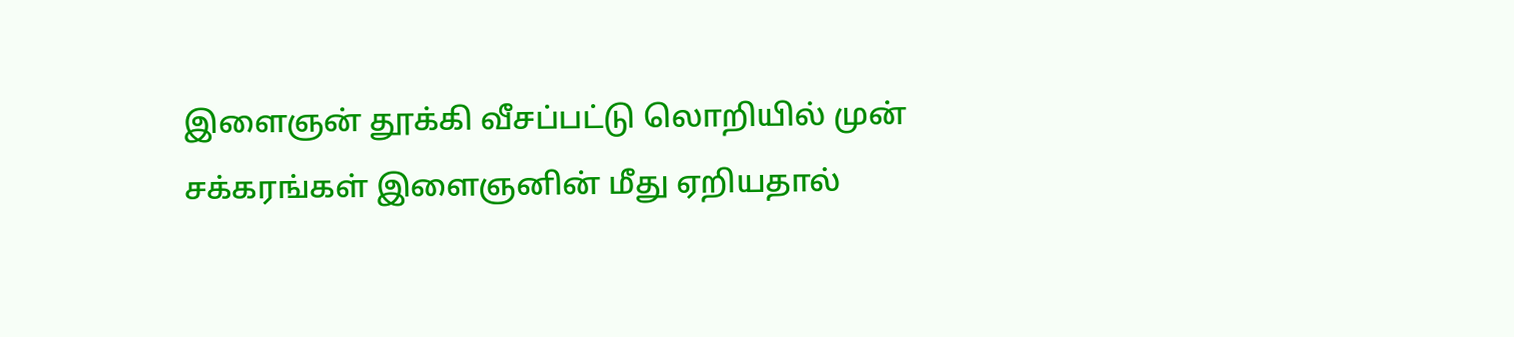இளைஞன் தூக்கி வீசப்பட்டு லொறியில் முன் சக்கரங்கள் இளைஞனின் மீது ஏறியதால்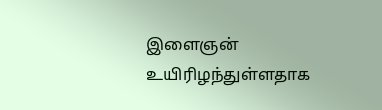இளைஞன் உயிரிழந்துள்ளதாக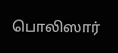பொலிஸார்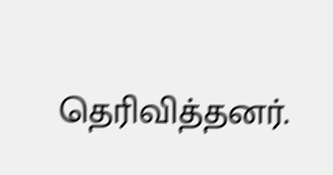தெரிவித்தனர்.